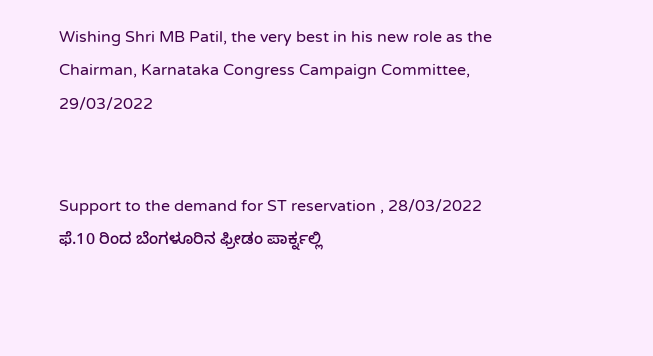Wishing Shri MB Patil, the very best in his new role as the Chairman, Karnataka Congress Campaign Committee, 29/03/2022


Support to the demand for ST reservation , 28/03/2022
ಫೆ.10 ರಿಂದ ಬೆಂಗಳೂರಿನ ಫ್ರೀಡಂ ಪಾರ್ಕ್ನಲ್ಲಿ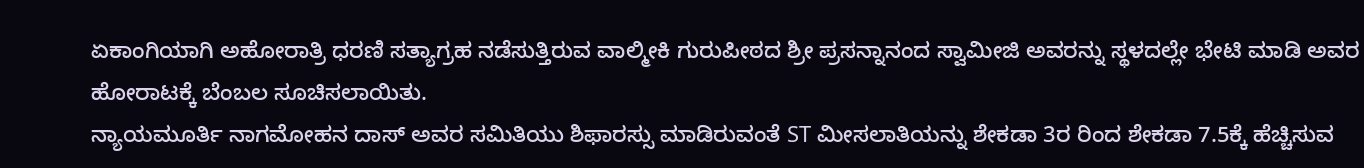ಏಕಾಂಗಿಯಾಗಿ ಅಹೋರಾತ್ರಿ ಧರಣಿ ಸತ್ಯಾಗ್ರಹ ನಡೆಸುತ್ತಿರುವ ವಾಲ್ಮೀಕಿ ಗುರುಪೀಠದ ಶ್ರೀ ಪ್ರಸನ್ನಾನಂದ ಸ್ವಾಮೀಜಿ ಅವರನ್ನು ಸ್ಥಳದಲ್ಲೇ ಭೇಟಿ ಮಾಡಿ ಅವರ ಹೋರಾಟಕ್ಕೆ ಬೆಂಬಲ ಸೂಚಿಸಲಾಯಿತು.
ನ್ಯಾಯಮೂರ್ತಿ ನಾಗಮೋಹನ ದಾಸ್ ಅವರ ಸಮಿತಿಯು ಶಿಫಾರಸ್ಸು ಮಾಡಿರುವಂತೆ ST ಮೀಸಲಾತಿಯನ್ನು ಶೇಕಡಾ 3ರ ರಿಂದ ಶೇಕಡಾ 7.5ಕ್ಕೆ ಹೆಚ್ಚಿಸುವ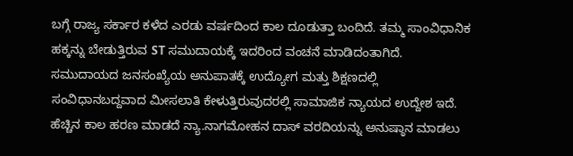ಬಗ್ಗೆ ರಾಜ್ಯ ಸರ್ಕಾರ ಕಳೆದ ಎರಡು ವರ್ಷದಿಂದ ಕಾಲ ದೂಡುತ್ತಾ ಬಂದಿದೆ. ತಮ್ಮ ಸಾಂವಿಧಾನಿಕ ಹಕ್ಕನ್ನು ಬೇಡುತ್ತಿರುವ ST ಸಮುದಾಯಕ್ಕೆ ಇದರಿಂದ ವಂಚನೆ ಮಾಡಿದಂತಾಗಿದೆ.
ಸಮುದಾಯದ ಜನಸಂಖ್ಯೆಯ ಅನುಪಾತಕ್ಕೆ ಉದ್ಯೋಗ ಮತ್ತು ಶಿಕ್ಷಣದಲ್ಲಿ ಸಂವಿಧಾನಬದ್ದವಾದ ಮೀಸಲಾತಿ ಕೇಳುತ್ತಿರುವುದರಲ್ಲಿ ಸಾಮಾಜಿಕ ನ್ಯಾಯದ ಉದ್ದೇಶ ಇದೆ. ಹೆಚ್ಚಿನ ಕಾಲ ಹರಣ ಮಾಡದೆ ನ್ಯಾ.ನಾಗಮೋಹನ ದಾಸ್ ವರದಿಯನ್ನು ಅನುಷ್ಠಾನ ಮಾಡಲು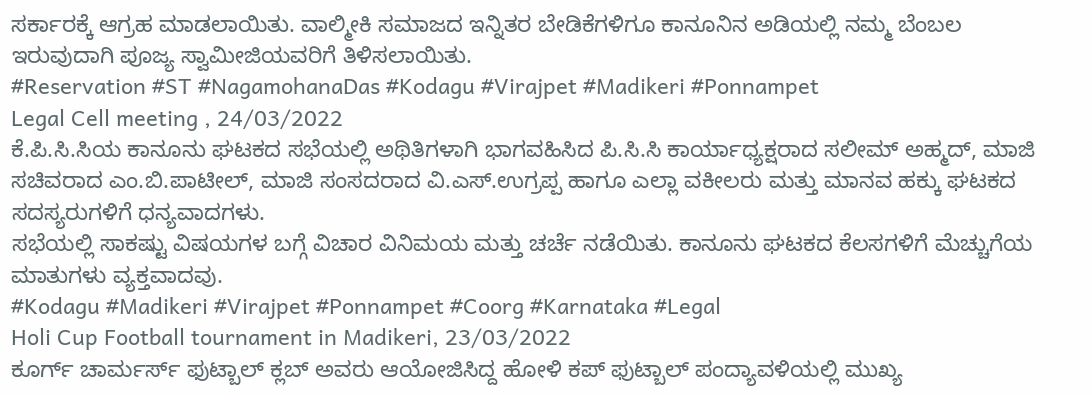ಸರ್ಕಾರಕ್ಕೆ ಆಗ್ರಹ ಮಾಡಲಾಯಿತು. ವಾಲ್ಮೀಕಿ ಸಮಾಜದ ಇನ್ನಿತರ ಬೇಡಿಕೆಗಳಿಗೂ ಕಾನೂನಿನ ಅಡಿಯಲ್ಲಿ ನಮ್ಮ ಬೆಂಬಲ ಇರುವುದಾಗಿ ಪೂಜ್ಯ ಸ್ವಾಮೀಜಿಯವರಿಗೆ ತಿಳಿಸಲಾಯಿತು.
#Reservation #ST #NagamohanaDas #Kodagu #Virajpet #Madikeri #Ponnampet
Legal Cell meeting , 24/03/2022
ಕೆ.ಪಿ.ಸಿ.ಸಿಯ ಕಾನೂನು ಘಟಕದ ಸಭೆಯಲ್ಲಿ ಅಥಿತಿಗಳಾಗಿ ಭಾಗವಹಿಸಿದ ಪಿ.ಸಿ.ಸಿ ಕಾರ್ಯಾಧ್ಯಕ್ಷರಾದ ಸಲೀಮ್ ಅಹ್ಮದ್, ಮಾಜಿ ಸಚಿವರಾದ ಎಂ.ಬಿ.ಪಾಟೀಲ್, ಮಾಜಿ ಸಂಸದರಾದ ವಿ.ಎಸ್.ಉಗ್ರಪ್ಪ ಹಾಗೂ ಎಲ್ಲಾ ವಕೀಲರು ಮತ್ತು ಮಾನವ ಹಕ್ಕು ಘಟಕದ ಸದಸ್ಯರುಗಳಿಗೆ ಧನ್ಯವಾದಗಳು.
ಸಭೆಯಲ್ಲಿ ಸಾಕಷ್ಟು ವಿಷಯಗಳ ಬಗ್ಗೆ ವಿಚಾರ ವಿನಿಮಯ ಮತ್ತು ಚರ್ಚೆ ನಡೆಯಿತು. ಕಾನೂನು ಘಟಕದ ಕೆಲಸಗಳಿಗೆ ಮೆಚ್ಚುಗೆಯ ಮಾತುಗಳು ವ್ಯಕ್ತವಾದವು.
#Kodagu #Madikeri #Virajpet #Ponnampet #Coorg #Karnataka #Legal
Holi Cup Football tournament in Madikeri, 23/03/2022
ಕೂರ್ಗ್ ಚಾರ್ಮರ್ಸ್ ಫುಟ್ಬಾಲ್ ಕ್ಲಬ್ ಅವರು ಆಯೋಜಿಸಿದ್ದ ಹೋಳಿ ಕಪ್ ಫುಟ್ಬಾಲ್ ಪಂದ್ಯಾವಳಿಯಲ್ಲಿ ಮುಖ್ಯ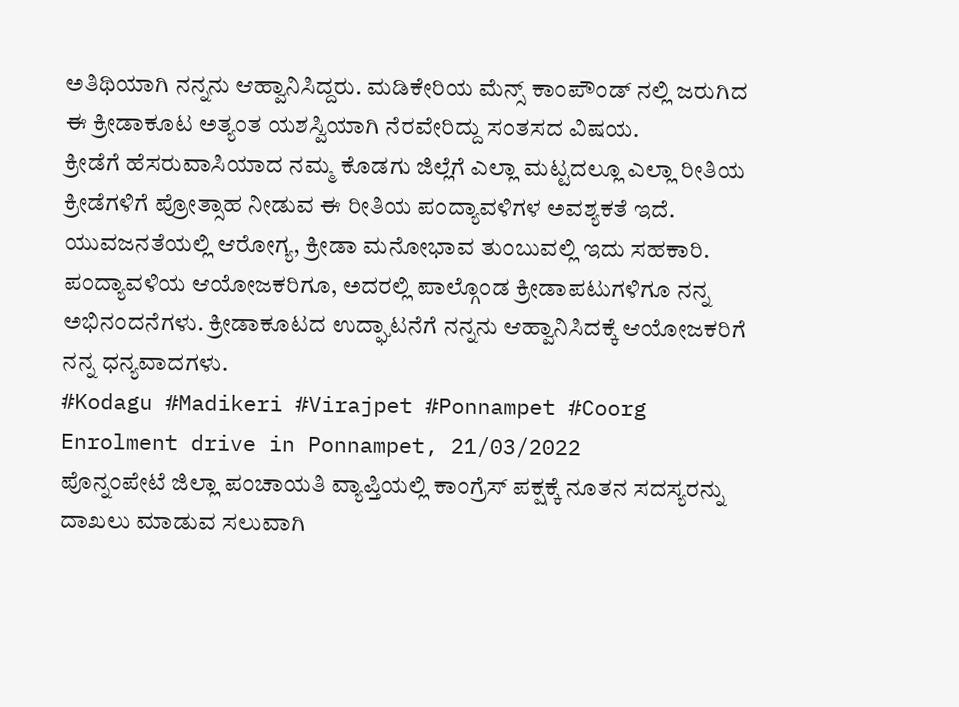ಅತಿಥಿಯಾಗಿ ನನ್ನನು ಆಹ್ವಾನಿಸಿದ್ದರು. ಮಡಿಕೇರಿಯ ಮೆನ್ಸ್ ಕಾಂಪೌಂಡ್ ನಲ್ಲಿ ಜರುಗಿದ ಈ ಕ್ರೀಡಾಕೂಟ ಅತ್ಯಂತ ಯಶಸ್ವಿಯಾಗಿ ನೆರವೇರಿದ್ದು ಸಂತಸದ ವಿಷಯ.
ಕ್ರೀಡೆಗೆ ಹೆಸರುವಾಸಿಯಾದ ನಮ್ಮ ಕೊಡಗು ಜಿಲ್ಲೆಗೆ ಎಲ್ಲಾ ಮಟ್ಟದಲ್ಲೂ ಎಲ್ಲಾ ರೀತಿಯ ಕ್ರೀಡೆಗಳಿಗೆ ಪ್ರೋತ್ಸಾಹ ನೀಡುವ ಈ ರೀತಿಯ ಪಂದ್ಯಾವಳಿಗಳ ಅವಶ್ಯಕತೆ ಇದೆ. ಯುವಜನತೆಯಲ್ಲಿ ಆರೋಗ್ಯ, ಕ್ರೀಡಾ ಮನೋಭಾವ ತುಂಬುವಲ್ಲಿ ಇದು ಸಹಕಾರಿ. ಪಂದ್ಯಾವಳಿಯ ಆಯೋಜಕರಿಗೂ, ಅದರಲ್ಲಿ ಪಾಲ್ಗೊಂಡ ಕ್ರೀಡಾಪಟುಗಳಿಗೂ ನನ್ನ ಅಭಿನಂದನೆಗಳು. ಕ್ರೀಡಾಕೂಟದ ಉದ್ಘಾಟನೆಗೆ ನನ್ನನು ಆಹ್ವಾನಿಸಿದಕ್ಕೆ ಆಯೋಜಕರಿಗೆ ನನ್ನ ಧನ್ಯವಾದಗಳು.
#Kodagu #Madikeri #Virajpet #Ponnampet #Coorg
Enrolment drive in Ponnampet, 21/03/2022
ಪೊನ್ನಂಪೇಟೆ ಜಿಲ್ಲಾ ಪಂಚಾಯತಿ ವ್ಯಾಪ್ತಿಯಲ್ಲಿ ಕಾಂಗ್ರೆಸ್ ಪಕ್ಷಕ್ಕೆ ನೂತನ ಸದಸ್ಯರನ್ನು ದಾಖಲು ಮಾಡುವ ಸಲುವಾಗಿ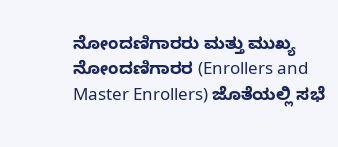ನೋಂದಣಿಗಾರರು ಮತ್ತು ಮುಖ್ಯ ನೋಂದಣಿಗಾರರ (Enrollers and Master Enrollers) ಜೊತೆಯಲ್ಲಿ ಸಭೆ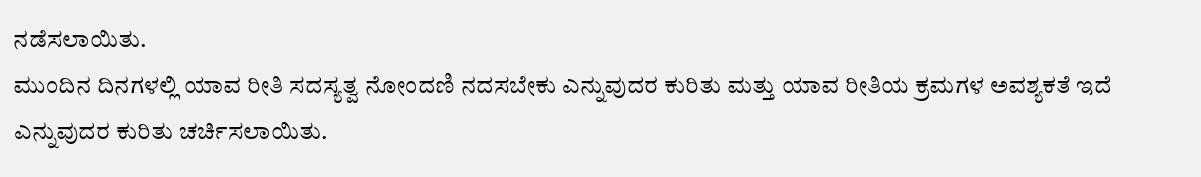ನಡೆಸಲಾಯಿತು.
ಮುಂದಿನ ದಿನಗಳಲ್ಲಿ ಯಾವ ರೀತಿ ಸದಸ್ಯತ್ವ ನೋಂದಣಿ ನದಸಬೇಕು ಎನ್ನುವುದರ ಕುರಿತು ಮತ್ತು ಯಾವ ರೀತಿಯ ಕ್ರಮಗಳ ಅವಶ್ಯಕತೆ ಇದೆ ಎನ್ನುವುದರ ಕುರಿತು ಚರ್ಚಿಸಲಾಯಿತು.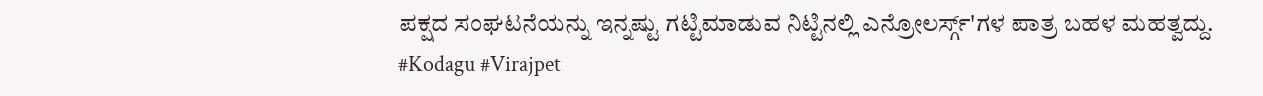ಪಕ್ಷದ ಸಂಘಟನೆಯನ್ನು ಇನ್ನಷ್ಟು ಗಟ್ಟಿಮಾಡುವ ನಿಟ್ಟಿನಲ್ಲಿ ಎನ್ರೋಲರ್ಸ್ಗ್'ಗಳ ಪಾತ್ರ ಬಹಳ ಮಹತ್ವದ್ದು.
#Kodagu #Virajpet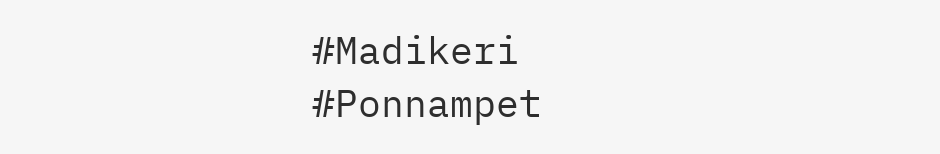#Madikeri #Ponnampet